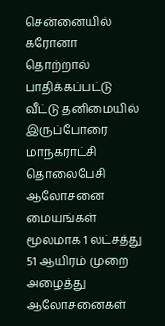சென்னையில் கரோனா தொற்றால் பாதிக்கப்பட்டு வீட்டு தனிமையில் இருப்போரை மாநகராட்சி தொலைபேசி ஆலோசனை மையங்கள் மூலமாக 1 லட்சத்து 51 ஆயிரம் முறை அழைத்து ஆலோசனைகள்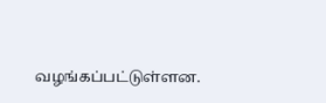வழங்கப்பட்டுள்ளன.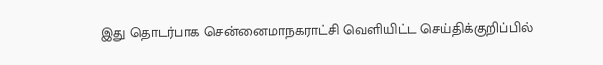இது தொடர்பாக சென்னைமாநகராட்சி வெளியிட்ட செய்திக்குறிப்பில்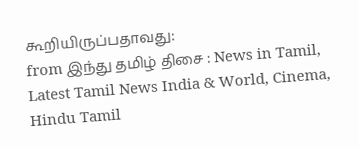கூறியிருப்பதாவது:
from இந்து தமிழ் திசை : News in Tamil, Latest Tamil News India & World, Cinema, Hindu Tamil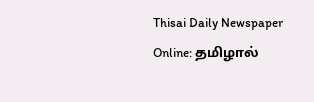Thisai Daily Newspaper Online: தமிழால்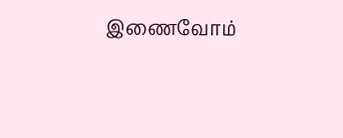இணைவோம்